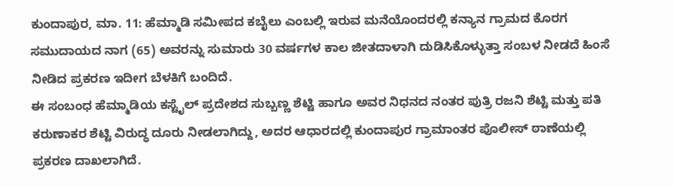ಕುಂದಾಪುರ, ಮಾ. 11: ಹೆಮ್ಮಾಡಿ ಸಮೀಪದ ಕಬೈಲು ಎಂಬಲ್ಲಿ ಇರುವ ಮನೆಯೊಂದರಲ್ಲಿ ಕನ್ಯಾನ ಗ್ರಾಮದ ಕೊರಗ ಸಮುದಾಯದ ನಾಗ (65) ಅವರನ್ನು ಸುಮಾರು 30 ವರ್ಷಗಳ ಕಾಲ ಜೀತದಾಳಾಗಿ ದುಡಿಸಿಕೊಳ್ಳುತ್ತಾ ಸಂಬಳ ನೀಡದೆ ಹಿಂಸೆ ನೀಡಿದ ಪ್ರಕರಣ ಇದೀಗ ಬೆಳಕಿಗೆ ಬಂದಿದೆ.
ಈ ಸಂಬಂಧ ಹೆಮ್ಮಾಡಿಯ ಕಸ್ಟೈಲ್ ಪ್ರದೇಶದ ಸುಬ್ಬಣ್ಣ ಶೆಟ್ಟಿ ಹಾಗೂ ಅವರ ನಿಧನದ ನಂತರ ಪುತ್ರಿ ರಜನಿ ಶೆಟ್ಟಿ ಮತ್ತು ಪತಿ ಕರುಣಾಕರ ಶೆಟ್ಟಿ ವಿರುದ್ಧ ದೂರು ನೀಡಲಾಗಿದ್ದು, ಅದರ ಆಧಾರದಲ್ಲಿ ಕುಂದಾಪುರ ಗ್ರಾಮಾಂತರ ಪೊಲೀಸ್ ಠಾಣೆಯಲ್ಲಿ ಪ್ರಕರಣ ದಾಖಲಾಗಿದೆ.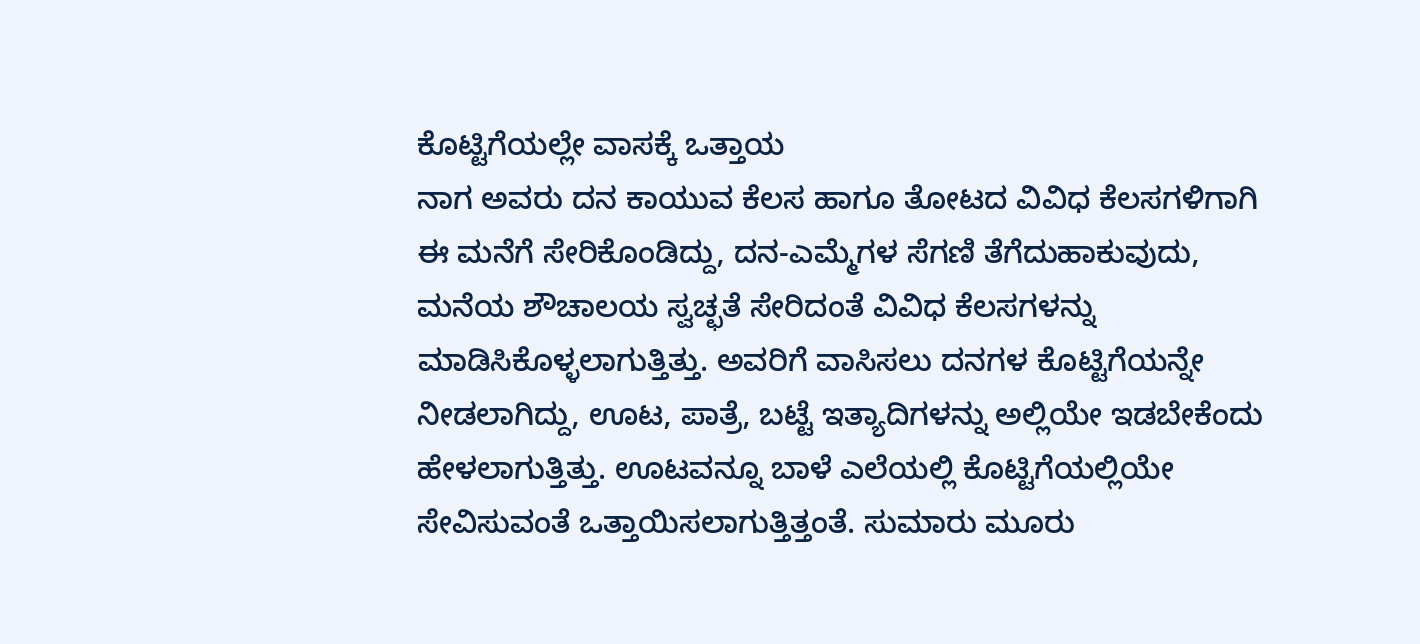ಕೊಟ್ಟಿಗೆಯಲ್ಲೇ ವಾಸಕ್ಕೆ ಒತ್ತಾಯ
ನಾಗ ಅವರು ದನ ಕಾಯುವ ಕೆಲಸ ಹಾಗೂ ತೋಟದ ವಿವಿಧ ಕೆಲಸಗಳಿಗಾಗಿ ಈ ಮನೆಗೆ ಸೇರಿಕೊಂಡಿದ್ದು, ದನ-ಎಮ್ಮೆಗಳ ಸೆಗಣಿ ತೆಗೆದುಹಾಕುವುದು, ಮನೆಯ ಶೌಚಾಲಯ ಸ್ವಚ್ಛತೆ ಸೇರಿದಂತೆ ವಿವಿಧ ಕೆಲಸಗಳನ್ನು ಮಾಡಿಸಿಕೊಳ್ಳಲಾಗುತ್ತಿತ್ತು. ಅವರಿಗೆ ವಾಸಿಸಲು ದನಗಳ ಕೊಟ್ಟಿಗೆಯನ್ನೇ ನೀಡಲಾಗಿದ್ದು, ಊಟ, ಪಾತ್ರೆ, ಬಟ್ಟೆ ಇತ್ಯಾದಿಗಳನ್ನು ಅಲ್ಲಿಯೇ ಇಡಬೇಕೆಂದು ಹೇಳಲಾಗುತ್ತಿತ್ತು. ಊಟವನ್ನೂ ಬಾಳೆ ಎಲೆಯಲ್ಲಿ ಕೊಟ್ಟಿಗೆಯಲ್ಲಿಯೇ ಸೇವಿಸುವಂತೆ ಒತ್ತಾಯಿಸಲಾಗುತ್ತಿತ್ತಂತೆ. ಸುಮಾರು ಮೂರು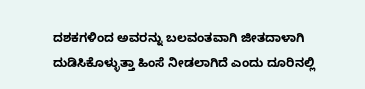ದಶಕಗಳಿಂದ ಅವರನ್ನು ಬಲವಂತವಾಗಿ ಜೀತದಾಳಾಗಿ ದುಡಿಸಿಕೊಳ್ಳುತ್ತಾ ಹಿಂಸೆ ನೀಡಲಾಗಿದೆ ಎಂದು ದೂರಿನಲ್ಲಿ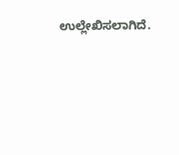ಉಲ್ಲೇಖಿಸಲಾಗಿದೆ.